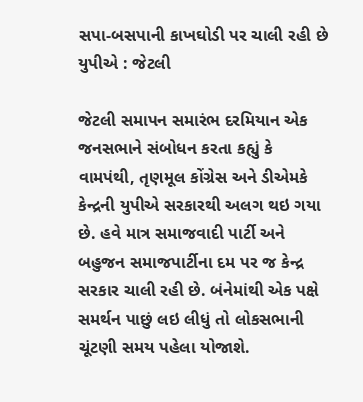સપા-બસપાની કાખઘોડી પર ચાલી રહી છે યુપીએ : જેટલી

જેટલી સમાપન સમારંભ દરમિયાન એક જનસભાને સંબોધન કરતા કહ્યું કે વામપંથી, તૃણમૂલ કોંગ્રેસ અને ડીએમકે કેન્દ્રની યુપીએ સરકારથી અલગ થઇ ગયા છે. હવે માત્ર સમાજવાદી પાર્ટી અને બહુજન સમાજપાર્ટીના દમ પર જ કેન્દ્ર સરકાર ચાલી રહી છે. બંનેમાંથી એક પક્ષે સમર્થન પાછું લઇ લીધું તો લોકસભાની ચૂંટણી સમય પહેલા યોજાશે.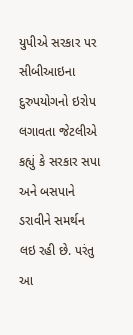યુપીએ સરકાર પર સીબીઆઇના દુરુપયોગનો ઇરોપ લગાવતા જેટલીએ કહ્યું કે સરકાર સપા અને બસપાને ડરાવીને સમર્થન લઇ રહી છે. પરંતુ આ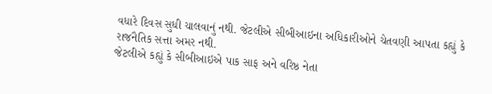વધારે દિવસ સુધી ચાલવાનું નથી. જેટલીએ સીબીઆઇના અધિકારીઓને ચેતવણી આપતા કહ્યું કે રાજનૈતિક સત્તા અમર નથી.
જેટલીએ કહ્યું કે સીબીઆઇએ પાક સાફ અને વરિષ્ઠ નેતા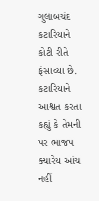ગુલાબચંદ કટારિયાને કોટી રીતે ફંસાવ્યા છે. કટારિયાને આશ્વત કરતા કહ્યું કે તેમની પર ભાજપ ક્યારેય આંચ નહીં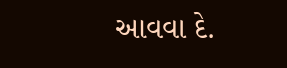આવવા દે.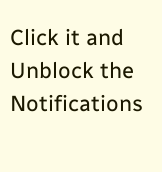Click it and Unblock the Notifications